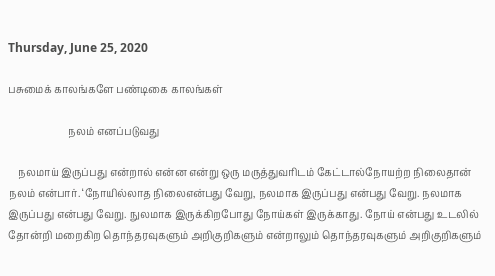Thursday, June 25, 2020

பசுமைக் காலங்களே பண்டிகை காலங்கள்

                        நலம் எனப்படுவது

    நலமாய் இருப்பது என்றால் என்ன என்று ஒரு மருத்துவரிடம் கேட்டால்நோயற்ற நிலைதான் நலம் என்பார். ‘நோயில்லாத நிலைஎன்பது வேறு, நலமாக இருப்பது என்பது வேறு. நலமாக இருப்பது என்பது வேறு. நுலமாக இருக்கிறபோது நோய்கள் இருக்காது. நோய் என்பது உடலில் தோன்றி மறைகிற தொந்தரவுகளும் அறிகுறிகளும் என்றாலும் தொந்தரவுகளும் அறிகுறிகளும்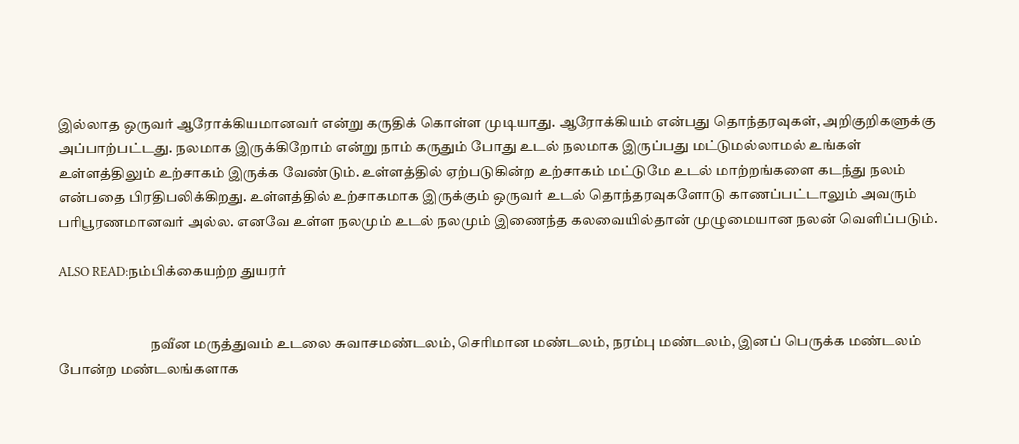இல்லாத ஒருவர் ஆரோக்கியமானவர் என்று கருதிக் கொள்ள முடியாது. ஆரோக்கியம் என்பது தொந்தரவுகள், அறிகுறிகளுக்கு அப்பாற்பட்டது. நலமாக இருக்கிறோம் என்று நாம் கருதும் போது உடல் நலமாக இருப்பது மட்டுமல்லாமல் உங்கள் உள்ளத்திலும் உற்சாகம் இருக்க வேண்டும். உள்ளத்தில் ஏற்படுகின்ற உற்சாகம் மட்டுமே உடல் மாற்றங்களை கடந்து நலம் என்பதை பிரதிபலிக்கிறது. உள்ளத்தில் உற்சாகமாக இருக்கும் ஒருவர் உடல் தொந்தரவுகளோடு காணப்பட்டாலும் அவரும் பரிபூரணமானவர் அல்ல. எனவே உள்ள நலமும் உடல் நலமும் இணைந்த கலவையில்தான் முழுமையான நலன் வெளிப்படும்.

ALSO READ:நம்பிக்கையற்ற துயரர்


                                நவீன மருத்துவம் உடலை சுவாசமண்டலம், செரிமான மண்டலம், நரம்பு மண்டலம், இனப் பெருக்க மண்டலம் போன்ற மண்டலங்களாக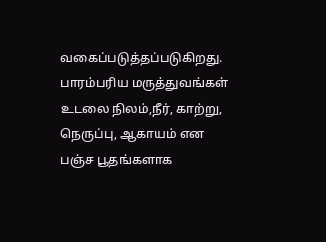வகைப்படுத்தப்படுகிறது. பாரம்பரிய மருத்துவங்கள் உடலை நிலம்,நீர், காற்று, நெருப்பு, ஆகாயம் என பஞ்ச பூதங்களாக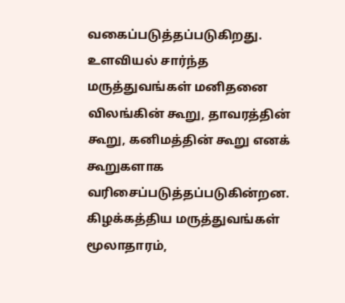வகைப்படுத்தப்படுகிறது. உளவியல் சார்ந்த மருத்துவங்கள் மனிதனை விலங்கின் கூறு, தாவரத்தின் கூறு, கனிமத்தின் கூறு எனக் கூறுகளாக வரிசைப்படுத்தப்படுகின்றன. கிழக்கத்திய மருத்துவங்கள் மூலாதாரம்,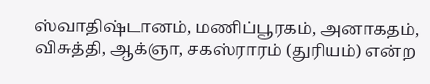ஸ்வாதிஷ்டானம், மணிப்பூரகம், அனாகதம், விசுத்தி, ஆக்ஞா, சகஸ்ராரம் (துரியம்) என்ற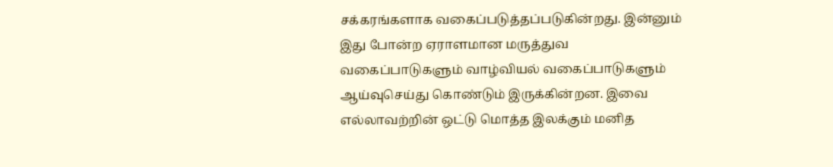சக்கரங்களாக வகைப்படுத்தப்படுகின்றது. இன்னும் இது போன்ற ஏராளமான மருத்துவ வகைப்பாடுகளும் வாழ்வியல் வகைப்பாடுகளும் ஆய்வுசெய்து கொண்டும் இருக்கின்றன. இவை எல்லாவற்றின் ஒட்டு மொத்த இலக்கும் மனித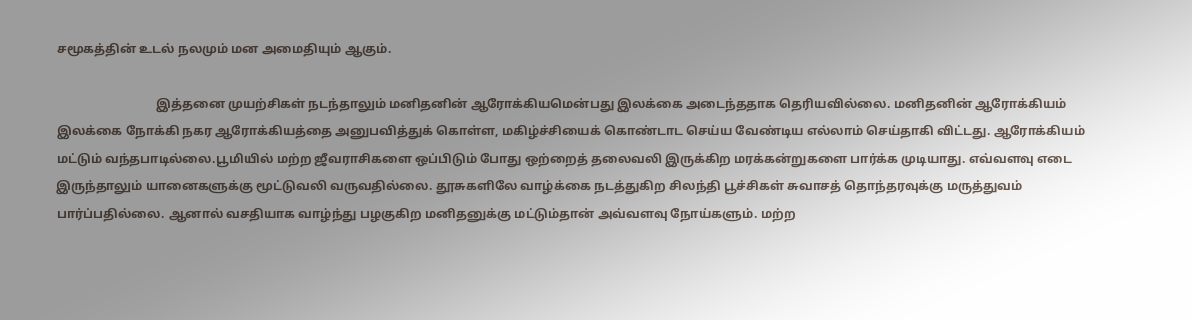சமூகத்தின் உடல் நலமும் மன அமைதியும் ஆகும்.

                                இத்தனை முயற்சிகள் நடந்தாலும் மனிதனின் ஆரோக்கியமென்பது இலக்கை அடைந்ததாக தெரியவில்லை. மனிதனின் ஆரோக்கியம் இலக்கை நோக்கி நகர ஆரோக்கியத்தை அனுபவித்துக் கொள்ள, மகிழ்ச்சியைக் கொண்டாட செய்ய வேண்டிய எல்லாம் செய்தாகி விட்டது. ஆரோக்கியம் மட்டும் வந்தபாடில்லை.பூமியில் மற்ற ஜீவராசிகளை ஒப்பிடும் போது ஒற்றைத் தலைவலி இருக்கிற மரக்கன்றுகளை பார்க்க முடியாது. எவ்வளவு எடை இருந்தாலும் யானைகளுக்கு மூட்டுவலி வருவதில்லை. தூசுகளிலே வாழ்க்கை நடத்துகிற சிலந்தி பூச்சிகள் சுவாசத் தொந்தரவுக்கு மருத்துவம் பார்ப்பதில்லை. ஆனால் வசதியாக வாழ்ந்து பழகுகிற மனிதனுக்கு மட்டும்தான் அவ்வளவு நோய்களும். மற்ற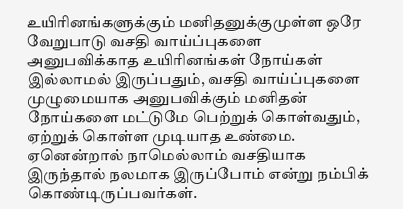உயிரினங்களுக்கும் மனிதனுக்குமுள்ள ஒரே வேறுபாடு வசதி வாய்ப்புகளை அனுபவிக்காத உயிரினங்கள் நோய்கள் இல்லாமல் இருப்பதும், வசதி வாய்ப்புகளை முழுமையாக அனுபவிக்கும் மனிதன் நோய்களை மட்டுமே பெற்றுக் கொள்வதும், ஏற்றுக் கொள்ள முடியாத உண்மை. ஏனென்றால் நாமெல்லாம் வசதியாக இருந்தால் நலமாக இருப்போம் என்று நம்பிக் கொண்டிருப்பவர்கள்.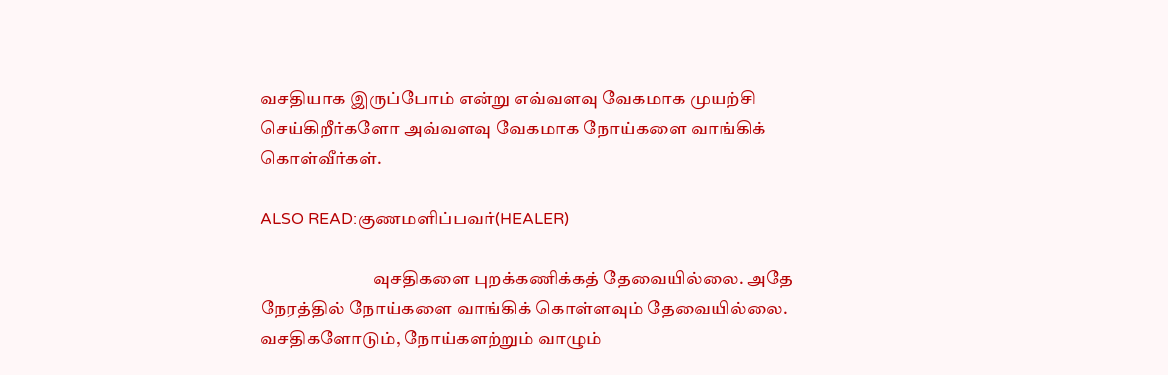வசதியாக இருப்போம் என்று எவ்வளவு வேகமாக முயற்சி செய்கிறீர்களோ அவ்வளவு வேகமாக நோய்களை வாங்கிக் கொள்வீர்கள்.

ALSO READ:குணமளிப்பவர்(HEALER)

                                வுசதிகளை புறக்கணிக்கத் தேவையில்லை. அதே நேரத்தில் நோய்களை வாங்கிக் கொள்ளவும் தேவையில்லை. வசதிகளோடும், நோய்களற்றும் வாழும்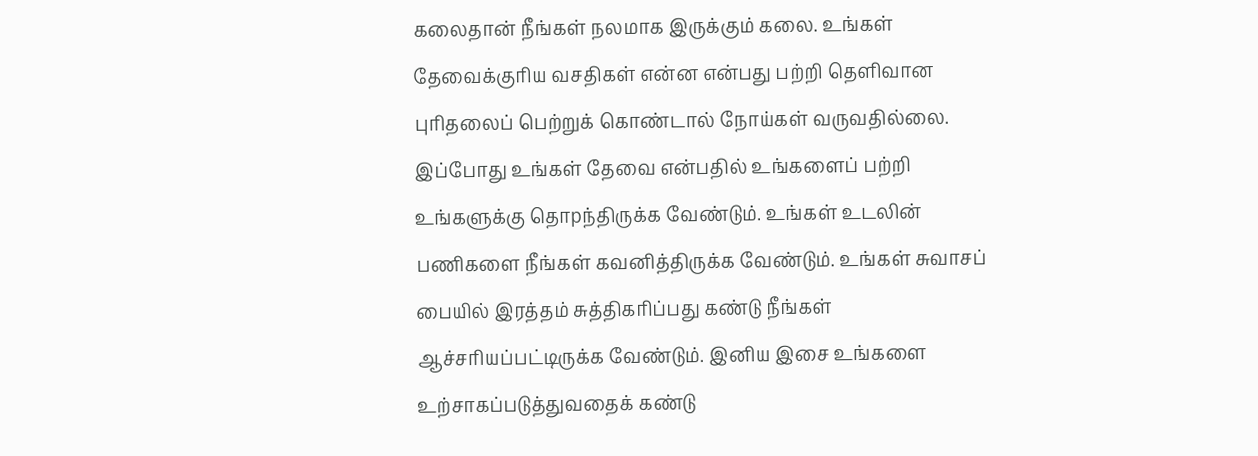கலைதான் நீங்கள் நலமாக இருக்கும் கலை. உங்கள் தேவைக்குரிய வசதிகள் என்ன என்பது பற்றி தெளிவான புரிதலைப் பெற்றுக் கொண்டால் நோய்கள் வருவதில்லை. இப்போது உங்கள் தேவை என்பதில் உங்களைப் பற்றி உங்களுக்கு தொpந்திருக்க வேண்டும். உங்கள் உடலின் பணிகளை நீங்கள் கவனித்திருக்க வேண்டும். உங்கள் சுவாசப் பையில் இரத்தம் சுத்திகரிப்பது கண்டு நீங்கள் ஆச்சரியப்பட்டிருக்க வேண்டும். இனிய இசை உங்களை உற்சாகப்படுத்துவதைக் கண்டு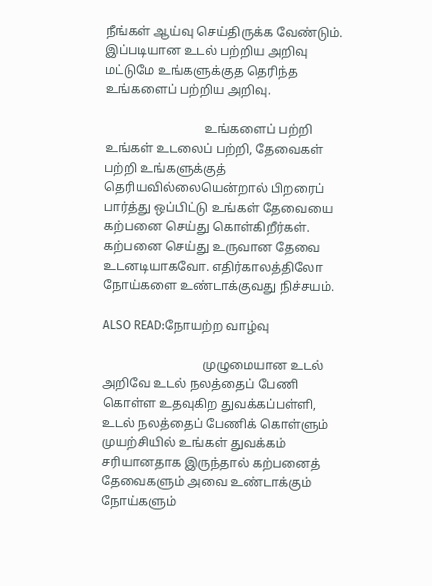நீங்கள் ஆய்வு செய்திருக்க வேண்டும். இப்படியான உடல் பற்றிய அறிவு மட்டுமே உங்களுக்குத தெரிந்த உங்களைப் பற்றிய அறிவு.

                                உங்களைப் பற்றி உங்கள் உடலைப் பற்றி, தேவைகள் பற்றி உங்களுக்குத் தெரியவில்லையென்றால் பிறரைப் பார்த்து ஒப்பிட்டு உங்கள் தேவையை கற்பனை செய்து கொள்கிறீர்கள். கற்பனை செய்து உருவான தேவை உடனடியாகவோ. எதிர்காலத்திலோ நோய்களை உண்டாக்குவது நிச்சயம்.

ALSO READ:நோயற்ற வாழ்வு

                                முழுமையான உடல் அறிவே உடல் நலத்தைப் பேணி கொள்ள உதவுகிற துவக்கப்பள்ளி, உடல் நலத்தைப் பேணிக் கொள்ளும் முயற்சியில் உங்கள் துவக்கம் சரியானதாக இருந்தால் கற்பனைத் தேவைகளும் அவை உண்டாக்கும் நோய்களும்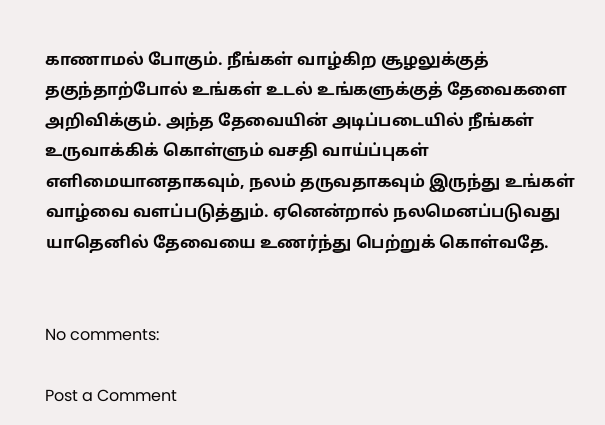காணாமல் போகும். நீங்கள் வாழ்கிற சூழலுக்குத் தகுந்தாற்போல் உங்கள் உடல் உங்களுக்குத் தேவைகளை அறிவிக்கும். அந்த தேவையின் அடிப்படையில் நீங்கள் உருவாக்கிக் கொள்ளும் வசதி வாய்ப்புகள் எளிமையானதாகவும், நலம் தருவதாகவும் இருந்து உங்கள் வாழ்வை வளப்படுத்தும். ஏனென்றால் நலமெனப்படுவது யாதெனில் தேவையை உணர்ந்து பெற்றுக் கொள்வதே.


No comments:

Post a Comment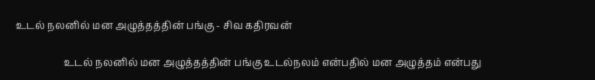உடல் நலனில் மன அழுத்தத்தின் பங்கு - சிவ கதிரவன்

                   உடல் நலனில் மன அழுத்தத்தின் பங்கு உடல்நலம் என்பதில் மன அழுத்தம் என்பது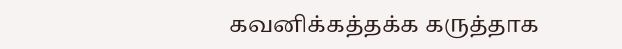கவனிக்கத்தக்க கருத்தாக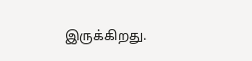இருக்கிறது.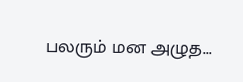பலரும் மன அழுத...